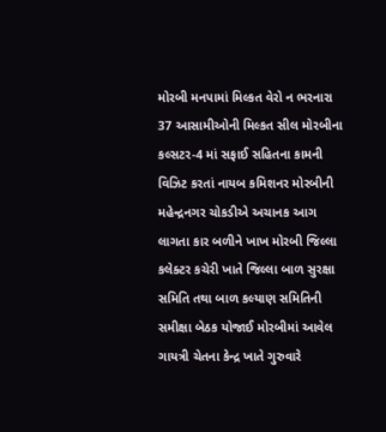મોરબી મનપામાં મિલ્કત વેરો ન ભરનારા 37 આસામીઓની મિલ્કત સીલ મોરબીના કલ્સટર-4 માં સફાઈ સહિતના કામની વિઝિટ કરતાં નાયબ કમિશનર મોરબીની મહેન્દ્રનગર ચોકડીએ અચાનક આગ લાગતા કાર બળીને ખાખ મોરબી જિલ્લા કલેક્ટર કચેરી ખાતે જિલ્લા બાળ સુરક્ષા સમિતિ તથા બાળ કલ્યાણ સમિતિની સમીક્ષા બેઠક યોજાઈ મોરબીમાં આવેલ ગાયત્રી ચેતના કેન્દ્ર ખાતે ગુરુવારે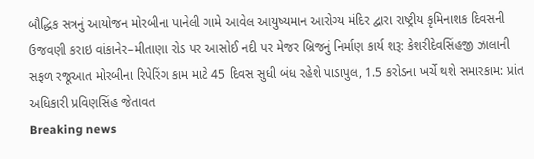બૌદ્ધિક સત્રનું આયોજન મોરબીના પાનેલી ગામે આવેલ આયુષ્યમાન આરોગ્ય મંદિર દ્વારા રાષ્ટ્રીય કૃમિનાશક દિવસની ઉજવણી કરાઇ વાંકાનેર–મીતાણા રોડ પર આસોઈ નદી પર મેજર બ્રિજનું નિર્માણ કાર્ય શરૂ: કેશરીદેવસિંહજી ઝાલાની સફળ રજૂઆત મોરબીના રિપેરિંગ કામ માટે 45 દિવસ સુધી બંધ રહેશે પાડાપુલ, 1.5 કરોડના ખર્ચે થશે સમારકામ: પ્રાંત અધિકારી પ્રવિણસિંહ જેતાવત
Breaking news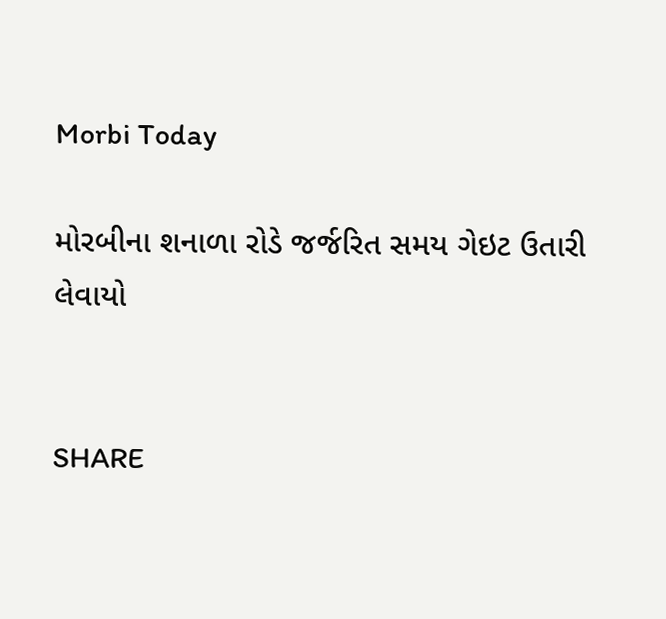Morbi Today

મોરબીના શનાળા રોડે જર્જરિત સમય ગેઇટ ઉતારી લેવાયો


SHARE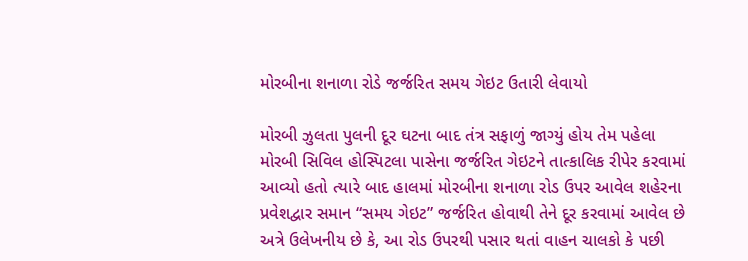મોરબીના શનાળા રોડે જર્જરિત સમય ગેઇટ ઉતારી લેવાયો

મોરબી ઝુલતા પુલની દૂર ઘટના બાદ તંત્ર સફાળું જાગ્યું હોય તેમ પહેલા મોરબી સિવિલ હોસ્પિટલા પાસેના જર્જરિત ગેઇટને તાત્કાલિક રીપેર કરવામાં આવ્યો હતો ત્યારે બાદ હાલમાં મોરબીના શનાળા રોડ ઉપર આવેલ શહેરના પ્રવેશદ્વાર સમાન “સમય ગેઇટ” જર્જરિત હોવાથી તેને દૂર કરવામાં આવેલ છે અત્રે ઉલેખનીય છે કે, આ રોડ ઉપરથી પસાર થતાં વાહન ચાલકો કે પછી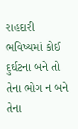રાહદારી ભવિષ્યમાં કોઈ દુર્ઘટના બને તો તેના ભોગ ન બને તેના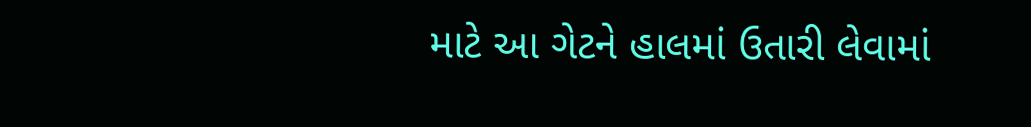માટે આ ગેટને હાલમાં ઉતારી લેવામાં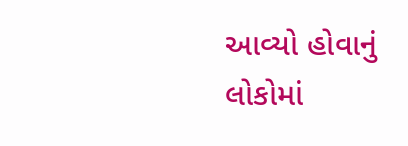આવ્યો હોવાનું લોકોમાં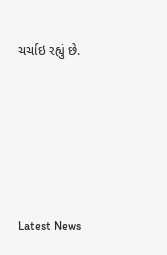ચર્ચાઇ રહ્યું છે.






Latest News